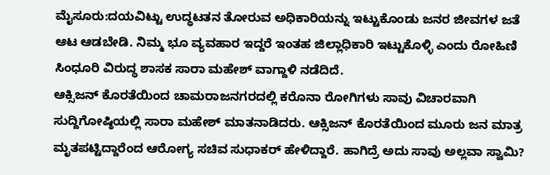ಮೈಸೂರು:ದಯವಿಟ್ಟು ಉದ್ಧಟತನ ತೋರುವ ಅಧಿಕಾರಿಯನ್ನು ಇಟ್ಟುಕೊಂಡು ಜನರ ಜೀವಗಳ ಜತೆ ಆಟ ಆಡಬೇಡಿ. ನಿಮ್ಮ ಭೂ ವ್ಯವಹಾರ ಇದ್ದರೆ ಇಂತಹ ಜಿಲ್ಲಾಧಿಕಾರಿ ಇಟ್ಟುಕೊಳ್ಳಿ ಎಂದು ರೋಹಿಣಿ ಸಿಂಧೂರಿ ವಿರುದ್ಧ ಶಾಸಕ ಸಾರಾ ಮಹೇಶ್ ವಾಗ್ದಾಳಿ ನಡೆದಿದೆ.
ಆಕ್ಸಿಜನ್ ಕೊರತೆಯಿಂದ ಚಾಮರಾಜನಗರದಲ್ಲಿ ಕರೊನಾ ರೋಗಿಗಳು ಸಾವು ವಿಚಾರವಾಗಿ ಸುದ್ದಿಗೋಷ್ಠಿಯಲ್ಲಿ ಸಾರಾ ಮಹೇಶ್ ಮಾತನಾಡಿದರು. ಆಕ್ಸಿಜನ್ ಕೊರತೆಯಿಂದ ಮೂರು ಜನ ಮಾತ್ರ ಮೃತಪಟ್ಟಿದ್ದಾರೆಂದ ಆರೋಗ್ಯ ಸಚಿವ ಸುಧಾಕರ್ ಹೇಳಿದ್ದಾರೆ. ಹಾಗಿದ್ರೆ ಅದು ಸಾವು ಅಲ್ಲವಾ ಸ್ವಾಮಿ?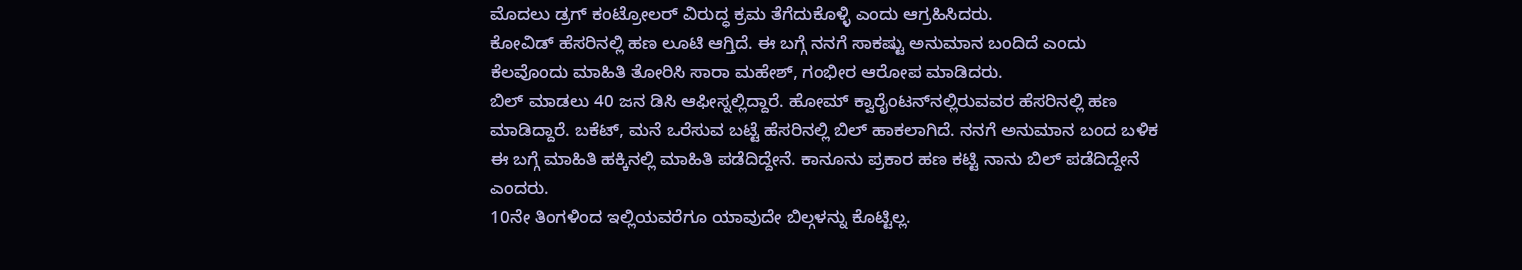ಮೊದಲು ಡ್ರಗ್ ಕಂಟ್ರೋಲರ್ ವಿರುದ್ಧ ಕ್ರಮ ತೆಗೆದುಕೊಳ್ಳಿ ಎಂದು ಆಗ್ರಹಿಸಿದರು.
ಕೋವಿಡ್ ಹೆಸರಿನಲ್ಲಿ ಹಣ ಲೂಟಿ ಆಗ್ತಿದೆ. ಈ‌ ಬಗ್ಗೆ ನನಗೆ ಸಾಕಷ್ಟು ಅನುಮಾನ ಬಂದಿದೆ ಎಂದು ಕೆಲವೊಂದು ಮಾಹಿತಿ ತೋರಿಸಿ ಸಾರಾ ಮಹೇಶ್, ಗಂಭೀರ ಆರೋಪ ಮಾಡಿದರು.
ಬಿಲ್ ಮಾಡಲು 40 ಜನ ಡಿಸಿ ಆಫೀಸ್ನಲ್ಲಿದ್ದಾರೆ. ಹೋಮ್ ಕ್ವಾರೈಂಟನ್‌ನಲ್ಲಿರುವವರ ಹೆಸರಿನಲ್ಲಿ ಹಣ ಮಾಡಿದ್ದಾರೆ. ಬಕೆಟ್, ಮನೆ ಒರೆಸುವ ಬಟ್ಟೆ ಹೆಸರಿನಲ್ಲಿ ಬಿಲ್ ಹಾಕಲಾಗಿದೆ. ನನಗೆ ಅನುಮಾನ ಬಂದ ಬಳಿಕ ಈ ಬಗ್ಗೆ ಮಾಹಿತಿ ಹಕ್ಕಿನಲ್ಲಿ ಮಾಹಿತಿ ಪಡೆದಿದ್ದೇನೆ. ಕಾನೂನು ಪ್ರಕಾರ ಹಣ ಕಟ್ಟಿ ನಾನು ಬಿಲ್ ಪಡೆದಿದ್ದೇನೆ ಎಂದರು.
10ನೇ ತಿಂಗಳಿಂದ‌ ಇಲ್ಲಿಯವರೆಗೂ ಯಾವುದೇ ಬಿಲ್ಗಳನ್ನು ಕೊಟ್ಟಿಲ್ಲ.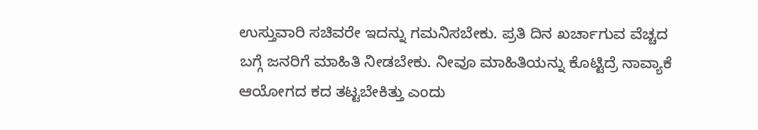ಉಸ್ತುವಾರಿ ಸಚಿವರೇ ಇದನ್ನು ಗಮನಿಸಬೇಕು. ಪ್ರತಿ ದಿನ ಖರ್ಚಾಗುವ ವೆಚ್ಚದ ಬಗ್ಗೆ ಜನರಿಗೆ ಮಾಹಿತಿ ನೀಡಬೇಕು. ನೀವೂ ಮಾಹಿತಿಯನ್ನು ಕೊಟ್ಟಿದ್ರೆ ನಾವ್ಯಾಕೆ ಆಯೋಗದ ಕದ ತಟ್ಟಬೇಕಿತ್ತು ಎಂದು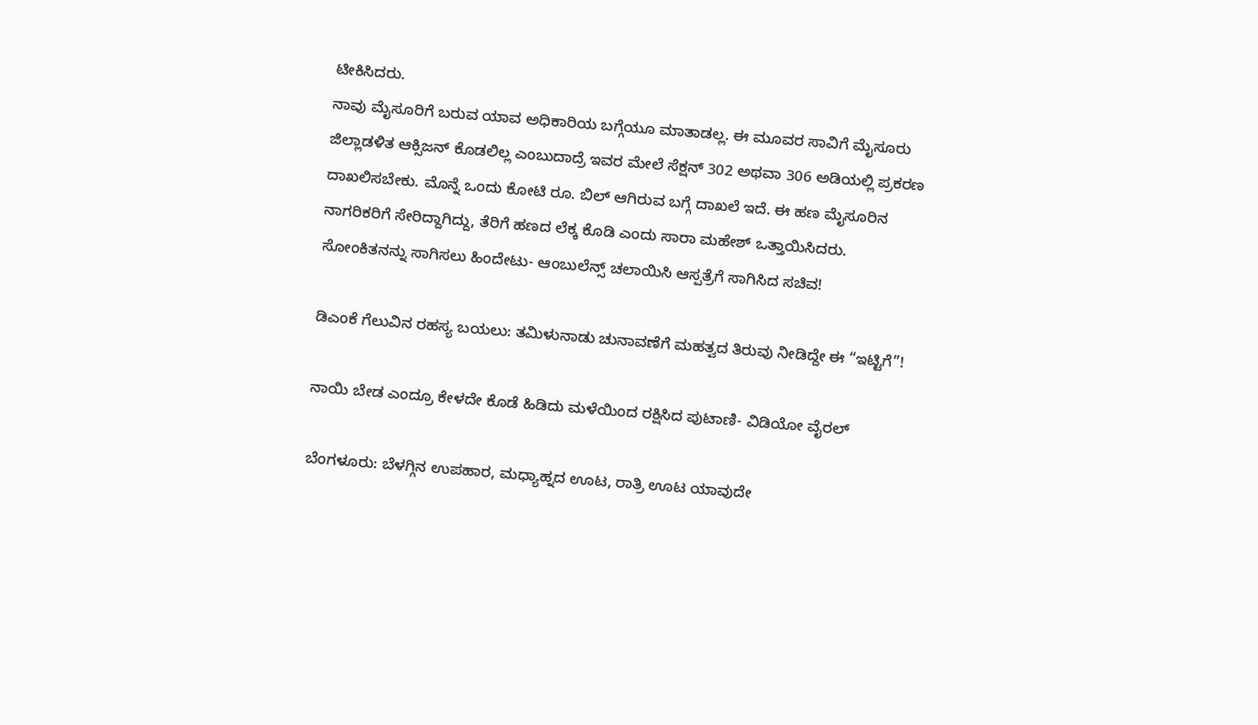ಟೀಕಿಸಿದರು.
ನಾವು ಮೈಸೂರಿಗೆ ಬರುವ ಯಾವ ಅಧಿಕಾರಿಯ ಬಗ್ಗೆಯೂ ಮಾತಾಡಲ್ಲ. ಈ‌ ಮೂವರ ಸಾವಿಗೆ ಮೈಸೂರು ಜಿಲ್ಲಾಡಳಿತ ಆಕ್ಸಿಜನ್‌ ಕೊಡಲಿಲ್ಲ ಎಂಬುದಾದ್ರೆ ಇವರ ಮೇಲೆ ಸೆಕ್ಷನ್ 302 ಅಥವಾ 306 ಅಡಿಯಲ್ಲಿ ಪ್ರಕರಣ ದಾಖಲಿಸಬೇಕು. ಮೊನ್ನೆ ಒಂದು ಕೋಟಿ ರೂ. ಬಿಲ್ ಆಗಿರುವ ಬಗ್ಗೆ ದಾಖಲೆ ಇದೆ‌. ಈ‌ ಹಣ ಮೈಸೂರಿನ ನಾಗರಿಕರಿಗೆ ಸೇರಿದ್ದಾಗಿದ್ದು, ತೆರಿಗೆ ಹಣದ ಲೆಕ್ಕ ಕೊಡಿ ಎಂದು ಸಾರಾ ಮಹೇಶ್ ಒತ್ತಾಯಿಸಿದರು.
ಸೋಂಕಿತನನ್ನು ಸಾಗಿಸಲು ಹಿಂದೇಟು- ಆಂಬುಲೆನ್ಸ್‌ ಚಲಾಯಿಸಿ ಆಸ್ಪತ್ರೆಗೆ ಸಾಗಿಸಿದ ಸಚಿವ!

ಡಿಎಂಕೆ ಗೆಲುವಿನ ರಹಸ್ಯ ಬಯಲು: ತಮಿಳುನಾಡು ಚುನಾವಣೆಗೆ ಮಹತ್ವದ ತಿರುವು ನೀಡಿದ್ದೇ ಈ “ಇಟ್ಟಿಗೆ”!

ನಾಯಿ ಬೇಡ ಎಂದ್ರೂ ಕೇಳದೇ ಕೊಡೆ ಹಿಡಿದು ಮಳೆಯಿಂದ ರಕ್ಷಿಸಿದ ಪುಟಾಣಿ- ವಿಡಿಯೋ ವೈರಲ್‌

ಬೆಂಗಳೂರು: ಬೆಳಗ್ಗಿನ ಉಪಹಾರ, ಮಧ್ಯಾಹ್ನದ ಊಟ, ರಾತ್ರಿ ಊಟ ಯಾವುದೇ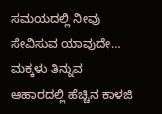ಸಮಯದಲ್ಲಿ ನೀವು ಸೇವಿಸುವ ಯಾವುದೇ…
ಮಕ್ಕಳು ತಿನ್ನುವ ಆಹಾರದಲ್ಲಿ ಹೆಚ್ಚಿನ ಕಾಳಜಿ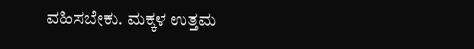ವಹಿಸಬೇಕು. ಮಕ್ಕಳ ಉತ್ತಮ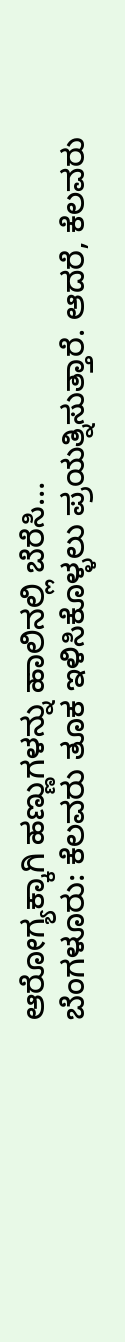ಆರೋಗ್ಯಕ್ಕಾಗಿ ಹಣ್ಣುಗಳನ್ನು ಹಾಲಿನಲ್ಲಿ ಬೆರೆಸಿ…
ಬೆಂಗಳೂರು: ಕೆಲವರು ತೂಕ ಇಳಿಸಿಕೊಳ್ಳಲು ಪ್ರಯತ್ನಿಸುತ್ತಾರೆ. ಆದರೆ, ಕೆಲವರು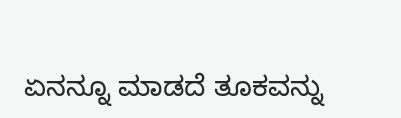ಏನನ್ನೂ ಮಾಡದೆ ತೂಕವನ್ನು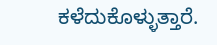ಕಳೆದುಕೊಳ್ಳುತ್ತಾರೆ.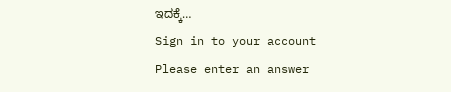ಇದಕ್ಕೆ…
Sign in to your account
Please enter an answer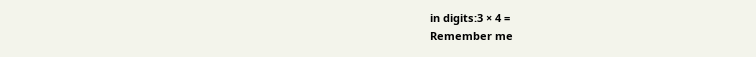in digits:3 × 4 =
Remember me